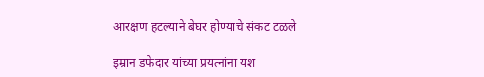आरक्षण हटल्याने बेघर होण्याचे संकट टळले

इम्रान डफेदार यांच्या प्रयत्नांना यश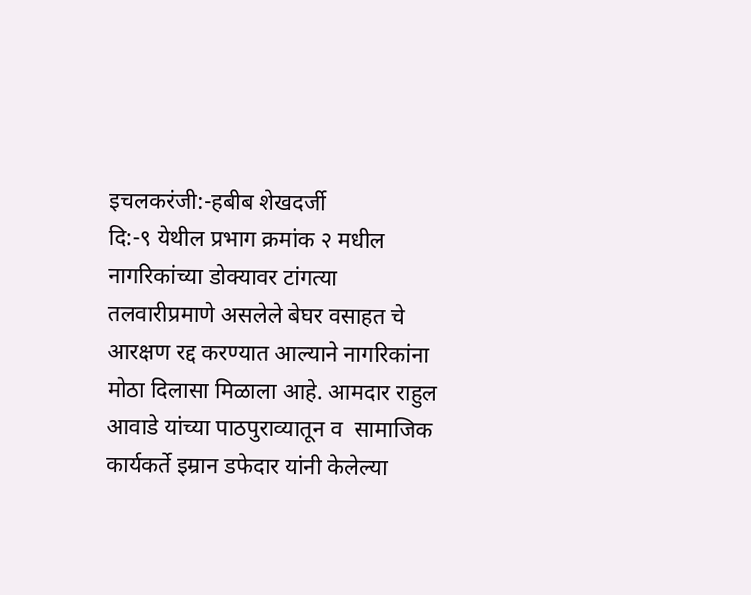इचलकरंजी:-हबीब शेखदर्जी
दि:-९ येथील प्रभाग क्रमांक २ मधील नागरिकांच्या डोक्यावर टांगत्या तलवारीप्रमाणे असलेले बेघर वसाहत चे आरक्षण रद्द करण्यात आल्याने नागरिकांना मोठा दिलासा मिळाला आहे. आमदार राहुल आवाडे यांच्या पाठपुराव्यातून व  सामाजिक कार्यकर्ते इम्रान डफेदार यांनी केलेल्या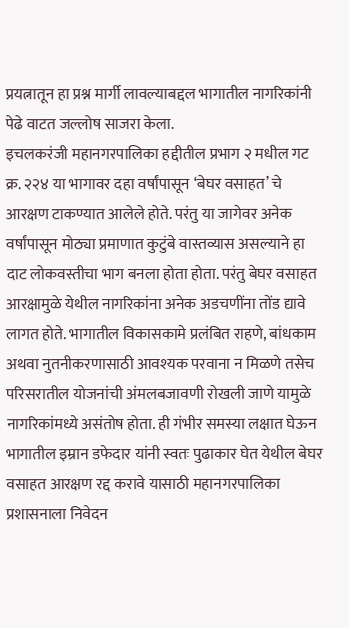प्रयत्नातून हा प्रश्न मार्गी लावल्याबद्दल भागातील नागरिकांनी पेढे वाटत जल्लोष साजरा केला.
इचलकरंजी महानगरपालिका हद्दीतील प्रभाग २ मधील गट क्र. २२४ या भागावर दहा वर्षांपासून ‘बेघर वसाहत’ चे आरक्षण टाकण्यात आलेले होते. परंतु या जागेवर अनेक वर्षांपासून मोठ्या प्रमाणात कुटुंबे वास्तव्यास असल्याने हा दाट लोकवस्तीचा भाग बनला होता होता. परंतु बेघर वसाहत आरक्षामुळे येथील नागरिकांना अनेक अडचणींना तोंड द्यावे लागत होते. भागातील विकासकामे प्रलंबित राहणे, बांधकाम अथवा नुतनीकरणासाठी आवश्यक परवाना न मिळणे तसेच परिसरातील योजनांची अंमलबजावणी रोखली जाणे यामुळे नागरिकांमध्ये असंतोष होता. ही गंभीर समस्या लक्षात घेऊन भागातील इम्रान डफेदार यांनी स्वतः पुढाकार घेत येथील बेघर वसाहत आरक्षण रद्द करावे यासाठी महानगरपालिका प्रशासनाला निवेदन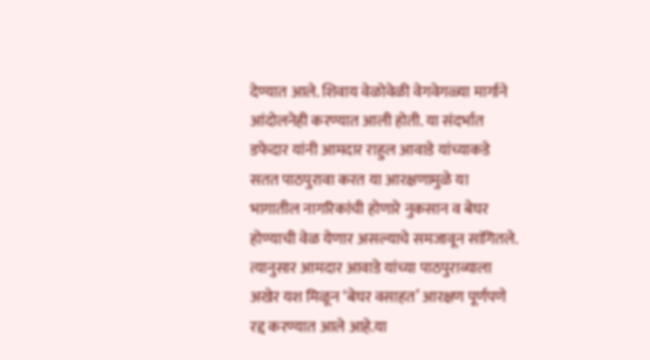देण्यात आले. शिवाय वेळोवेळी वेगवेगळ्या मार्गाने आंदोलनेही करण्यात आली होती. या संदर्भात डफेदार यांनी आमदार राहुल आवाडे यांच्याकडे सतत पाठपुरावा करत या आरक्षणामुळे या भागातील नागरिकांची होणारे नुकसान व बेघर होण्याची वेळ येणार असल्याचे समजावून सांगितले. त्यानुसार आमदार आवाडे यांच्या पाठपुराव्याला अखेर यश मिळून ‘बेघर वसाहत’ आरक्षण पूर्णपणे रद्द करण्यात आले आहे.या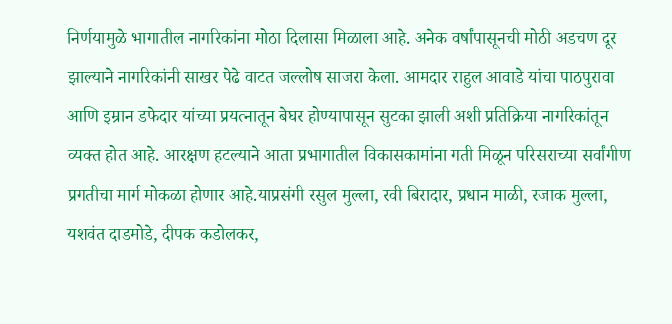निर्णयामुळे भागातील नागरिकांना मोठा दिलासा मिळाला आहे. अनेक वर्षांपासूनची मोठी अडचण दूर झाल्याने नागरिकांनी साखर पेढे वाटत जल्लोष साजरा केला. आमदार राहुल आवाडे यांचा पाठपुरावा आणि इम्रान डफेदार यांच्या प्रयत्नातून बेघर होण्यापासून सुटका झाली अशी प्रतिक्रिया नागरिकांतून व्यक्त होत आहे. आरक्षण हटल्याने आता प्रभागातील विकासकामांना गती मिळून परिसराच्या सर्वांगीण प्रगतीचा मार्ग मोकळा होणार आहे.याप्रसंगी रसुल मुल्ला, रवी बिरादार, प्रधान माळी, रजाक मुल्ला, यशवंत दाडमोडे, दीपक कडोलकर,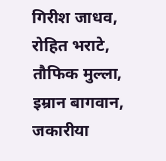गिरीश जाधव, रोहित भराटे, तौफिक मुल्ला, इम्रान बागवान, जकारीया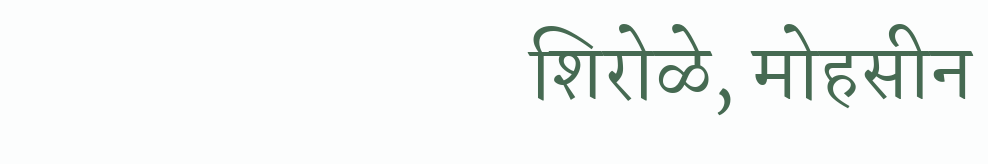शिरोळे, मोहसीन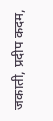जकाती, प्रदीप कदम,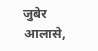जुबेर आलासे,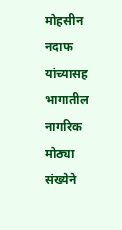मोहसीन नदाफ यांच्यासह भागातील नागरिक मोठ्या संख्येने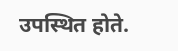उपस्थित होते.